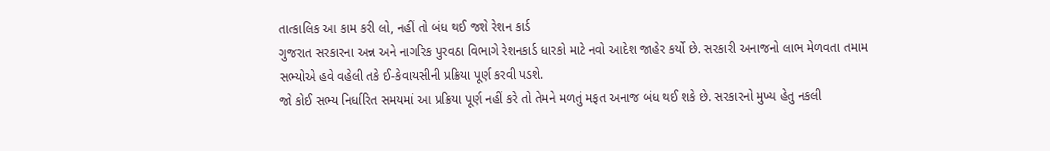તાત્કાલિક આ કામ કરી લો, નહીં તો બંધ થઈ જશે રેશન કાર્ડ
ગુજરાત સરકારના અન્ન અને નાગરિક પુરવઠા વિભાગે રેશનકાર્ડ ધારકો માટે નવો આદેશ જાહેર કર્યો છે. સરકારી અનાજનો લાભ મેળવતા તમામ સભ્યોએ હવે વહેલી તકે ઈ-કેવાયસીની પ્રક્રિયા પૂર્ણ કરવી પડશે.
જો કોઈ સભ્ય નિર્ધારિત સમયમાં આ પ્રક્રિયા પૂર્ણ નહીં કરે તો તેમને મળતું મફત અનાજ બંધ થઈ શકે છે. સરકારનો મુખ્ય હેતુ નકલી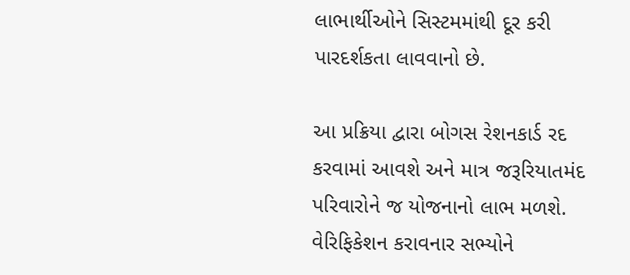લાભાર્થીઓને સિસ્ટમમાંથી દૂર કરી પારદર્શકતા લાવવાનો છે.

આ પ્રક્રિયા દ્વારા બોગસ રેશનકાર્ડ રદ કરવામાં આવશે અને માત્ર જરૂરિયાતમંદ પરિવારોને જ યોજનાનો લાભ મળશે. વેરિફિકેશન કરાવનાર સભ્યોને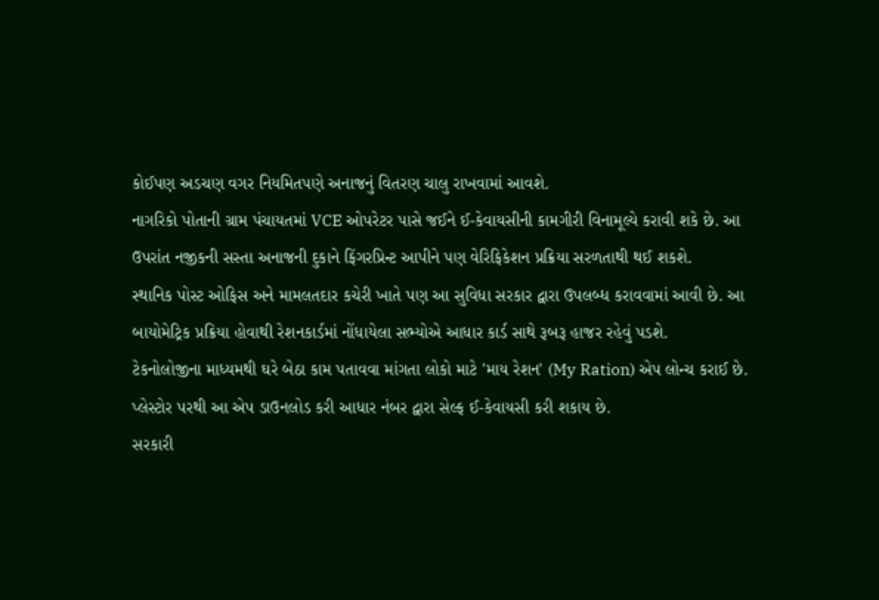કોઈપણ અડચણ વગર નિયમિતપણે અનાજનું વિતરણ ચાલુ રાખવામાં આવશે.
નાગરિકો પોતાની ગ્રામ પંચાયતમાં VCE ઓપરેટર પાસે જઈને ઈ-કેવાયસીની કામગીરી વિનામૂલ્યે કરાવી શકે છે. આ ઉપરાંત નજીકની સસ્તા અનાજની દુકાને ફિંગરપ્રિન્ટ આપીને પણ વેરિફિકેશન પ્રક્રિયા સરળતાથી થઈ શકશે.
સ્થાનિક પોસ્ટ ઓફિસ અને મામલતદાર કચેરી ખાતે પણ આ સુવિધા સરકાર દ્વારા ઉપલબ્ધ કરાવવામાં આવી છે. આ બાયોમેટ્રિક પ્રક્રિયા હોવાથી રેશનકાર્ડમાં નોંધાયેલા સભ્યોએ આધાર કાર્ડ સાથે રૂબરૂ હાજર રહેવું પડશે.
ટેકનોલોજીના માધ્યમથી ઘરે બેઠા કામ પતાવવા માંગતા લોકો માટે 'માય રેશન' (My Ration) એપ લોન્ચ કરાઈ છે. પ્લેસ્ટોર પરથી આ એપ ડાઉનલોડ કરી આધાર નંબર દ્વારા સેલ્ફ ઈ-કેવાયસી કરી શકાય છે.
સરકારી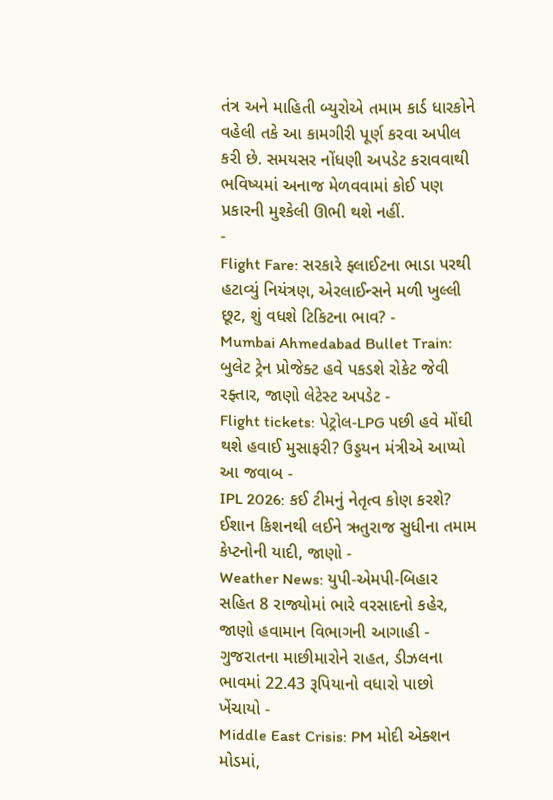તંત્ર અને માહિતી બ્યુરોએ તમામ કાર્ડ ધારકોને વહેલી તકે આ કામગીરી પૂર્ણ કરવા અપીલ કરી છે. સમયસર નોંધણી અપડેટ કરાવવાથી ભવિષ્યમાં અનાજ મેળવવામાં કોઈ પણ પ્રકારની મુશ્કેલી ઊભી થશે નહીં.
-
Flight Fare: સરકારે ફ્લાઈટના ભાડા પરથી હટાવ્યું નિયંત્રણ, એરલાઈન્સને મળી ખુલ્લી છૂટ, શું વધશે ટિકિટના ભાવ? -
Mumbai Ahmedabad Bullet Train: બુલેટ ટ્રેન પ્રોજેક્ટ હવે પકડશે રોકેટ જેવી રફ્તાર, જાણો લેટેસ્ટ અપડેટ -
Flight tickets: પેટ્રોલ-LPG પછી હવે મોંઘી થશે હવાઈ મુસાફરી? ઉડ્ડયન મંત્રીએ આપ્યો આ જવાબ -
IPL 2026: કઈ ટીમનું નેતૃત્વ કોણ કરશે? ઈશાન કિશનથી લઈને ઋતુરાજ સુધીના તમામ કેપ્ટનોની યાદી, જાણો -
Weather News: યુપી-એમપી-બિહાર સહિત 8 રાજ્યોમાં ભારે વરસાદનો કહેર, જાણો હવામાન વિભાગની આગાહી -
ગુજરાતના માછીમારોને રાહત, ડીઝલના ભાવમાં 22.43 રૂપિયાનો વધારો પાછો ખેંચાયો -
Middle East Crisis: PM મોદી એક્શન મોડમાં,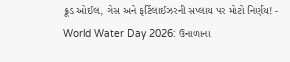ક્રૂડ ઓઈલ, ગેસ અને ફર્ટિલાઈઝરની સપ્લાય પર મોટો નિર્ણય! -
World Water Day 2026: ઉનાળાના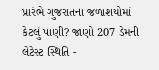પ્રારંભે ગુજરાતના જળાશયોમાં કેટલું પાણી? જાણો 207 ડેમની લેટેસ્ટ સ્થિતિ -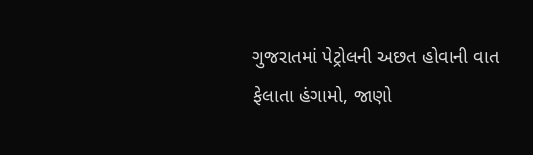ગુજરાતમાં પેટ્રોલની અછત હોવાની વાત ફેલાતા હંગામો, જાણો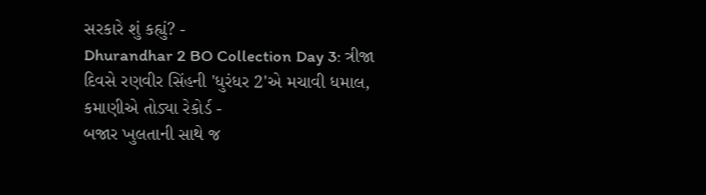સરકારે શું કહ્યું? -
Dhurandhar 2 BO Collection Day 3: ત્રીજા દિવસે રણવીર સિંહની 'ધુરંધર 2'એ મચાવી ધમાલ, કમાણીએ તોડ્યા રેકોર્ડ -
બજાર ખુલતાની સાથે જ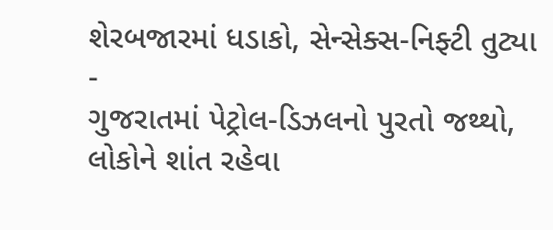શેરબજારમાં ધડાકો, સેન્સેક્સ-નિફ્ટી તુટ્યા -
ગુજરાતમાં પેટ્રોલ-ડિઝલનો પુરતો જથ્થો, લોકોને શાંત રહેવા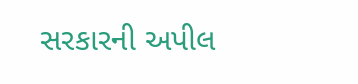સરકારની અપીલ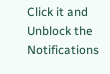Click it and Unblock the Notifications